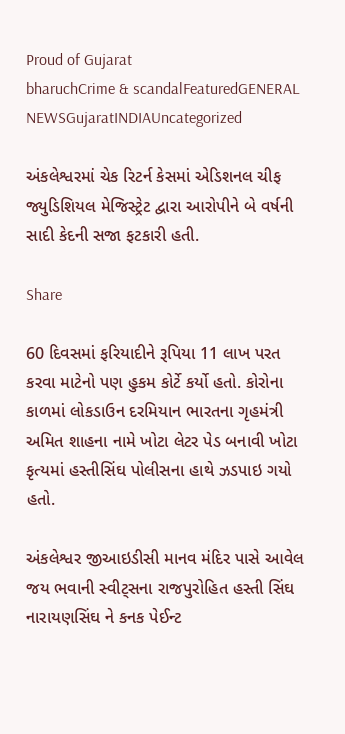Proud of Gujarat
bharuchCrime & scandalFeaturedGENERAL NEWSGujaratINDIAUncategorized

અંકલેશ્વરમાં ચેક રિટર્ન કેસમાં એડિશનલ ચીફ જ્યુડિશિયલ મેજિસ્ટ્રેટ દ્વારા આરોપીને બે વર્ષની સાદી કેદની સજા ફટકારી હતી.

Share

60 દિવસમાં ફરિયાદીને રૂપિયા 11 લાખ પરત કરવા માટેનો પણ હુકમ કોર્ટે કર્યો હતો. કોરોના કાળમાં લોકડાઉન દરમિયાન ભારતના ગૃહમંત્રી અમિત શાહના નામે ખોટા લેટર પેડ બનાવી ખોટા કૃત્યમાં હસ્તીસિંઘ પોલીસના હાથે ઝડપાઇ ગયો હતો.

અંકલેશ્વર જીઆઇડીસી માનવ મંદિર પાસે આવેલ જય ભવાની સ્વીટ્સના રાજપુરોહિત હસ્તી સિંઘ નારાયણસિંઘ ને કનક પેઈન્ટ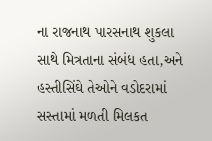ના રાજનાથ પારસનાથ શુકલા સાથે મિત્રતાના સંબંધ હતા,અને હસ્તીસિંઘે તેઓને વડોદરામાં સસ્તામાં મળતી મિલકત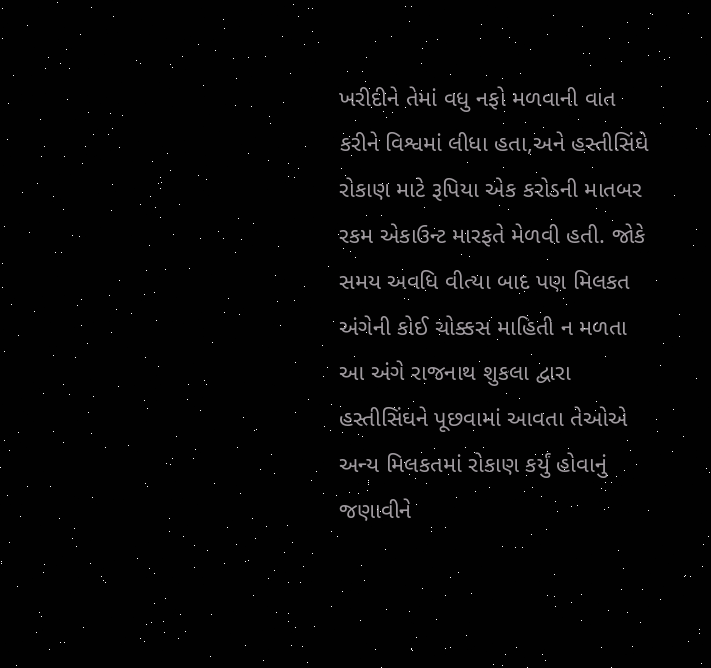ખરીદીને તેમાં વધુ નફો મળવાની વાત કરીને વિશ્વમાં લીધા હતા,અને હસ્તીસિંઘે રોકાણ માટે રૂપિયા એક કરોડની માતબર રકમ એકાઉન્ટ મારફતે મેળવી હતી. જોકે સમય અવધિ વીત્યા બાદ પણ મિલકત અંગેની કોઈ ચોક્કસ માહિતી ન મળતા આ અંગે રાજનાથ શુકલા દ્વારા હસ્તીસિંઘને પૂછવામાં આવતા તેઓએ અન્ય મિલકતમાં રોકાણ કર્યું હોવાનું જણાવીને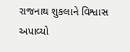રાજનાથ શુકલાને વિશ્વાસ અપાવ્યો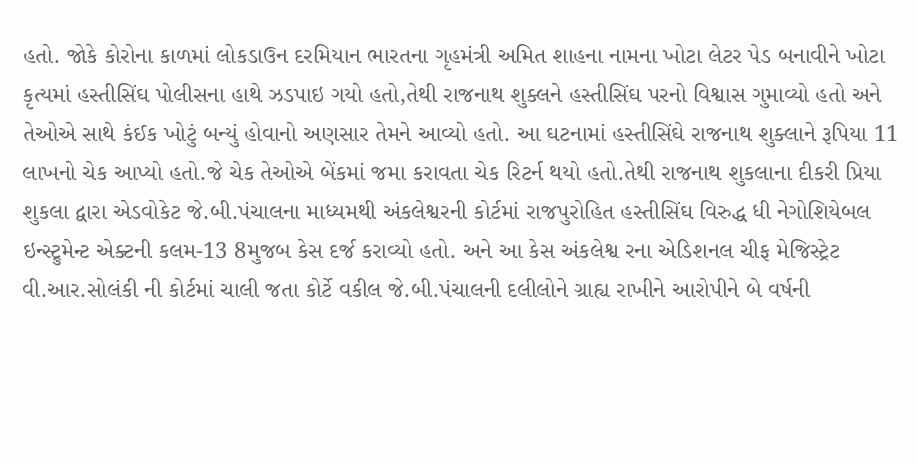હતો. જોકે કોરોના કાળમાં લોકડાઉન દરમિયાન ભારતના ગૃહમંત્રી અમિત શાહના નામના ખોટા લેટર પેડ બનાવીને ખોટા કૃત્યમાં હસ્તીસિંઘ પોલીસના હાથે ઝડપાઇ ગયો હતો,તેથી રાજનાથ શુક્લને હસ્તીસિંઘ પરનો વિશ્વાસ ગુમાવ્યો હતો અને તેઓએ સાથે કંઈક ખોટું બન્યું હોવાનો અણસાર તેમને આવ્યો હતો. આ ઘટનામાં હસ્તીસિંઘે રાજનાથ શુક્લાને રૂપિયા 11 લાખનો ચેક આપ્યો હતો.જે ચેક તેઓએ બેંકમાં જમા કરાવતા ચેક રિટર્ન થયો હતો.તેથી રાજનાથ શુકલાના દીકરી પ્રિયા શુકલા દ્વારા એડવોકેટ જે.બી.પંચાલના માધ્યમથી અંકલેશ્વરની કોર્ટમાં રાજપુરોહિત હસ્તીસિંઘ વિરુદ્ધ ધી નેગોશિયેબલ ઇન્સ્ટ્રુમેન્ટ એક્ટની કલમ-13 8મુજબ કેસ દર્જ કરાવ્યો હતો. અને આ કેસ અંકલેશ્વ રના એડિશનલ ચીફ મેજિસ્ટ્રેટ વી.આર.સોલંકી ની કોર્ટમાં ચાલી જતા કોર્ટે વકીલ જે.બી.પંચાલની દલીલોને ગ્રાહ્ય રાખીને આરોપીને બે વર્ષની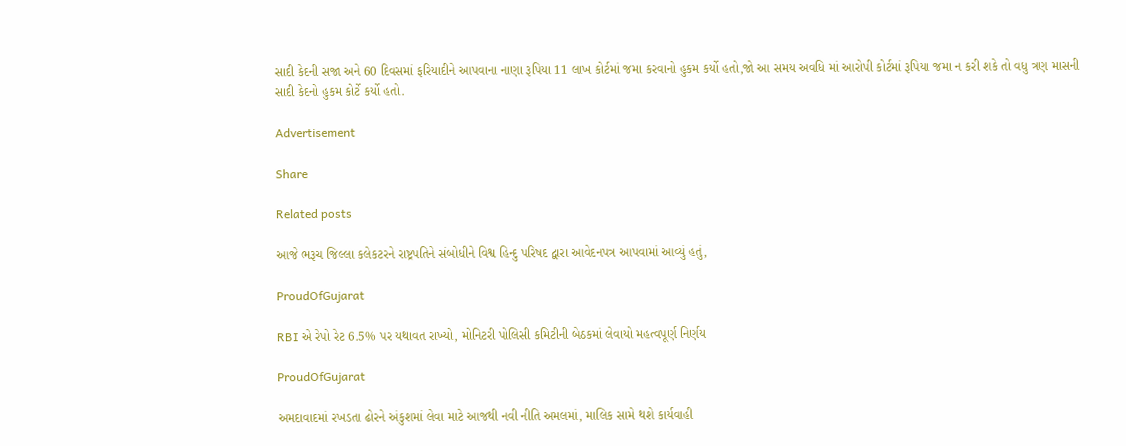સાદી કેદની સજા અને 60 દિવસમાં ફરિયાદીને આપવાના નાણા રૂપિયા 11 લાખ કોર્ટમાં જમા કરવાનો હુકમ કર્યો હતો,જો આ સમય અવધિ માં આરોપી કોર્ટમાં રૂપિયા જમા ન કરી શકે તો વધુ ત્રણ માસની સાદી કેદનો હુકમ કોર્ટે કર્યો હતો.

Advertisement

Share

Related posts

આજે ભરૂચ જિલ્લા કલેકટરને રાષ્ટ્રપતિને સંબોધીને વિશ્વ હિન્દુ પરિષદ દ્વારા આવેદનપત્ર આપવામાં આવ્યું હતું,

ProudOfGujarat

RBI એ રેપો રેટ 6.5% પર યથાવત રાખ્યો, મોનિટરી પોલિસી કમિટીની બેઠકમાં લેવાયો મહત્વપૂર્ણ નિર્ણય

ProudOfGujarat

અમદાવાદમાં રખડતા ઢોરને અંકુશમાં લેવા માટે આજથી નવી નીતિ અમલમાં, માલિક સામે થશે કાર્યવાહી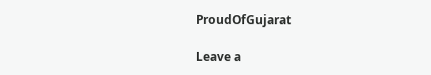ProudOfGujarat

Leave a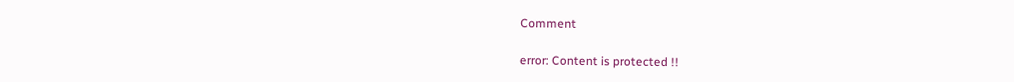Comment

error: Content is protected !!